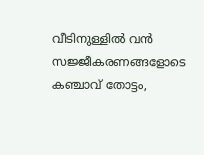വീടിനുള്ളിൽ വൻ സജ്ജീകരണങ്ങളോടെ കഞ്ചാവ് തോട്ടം,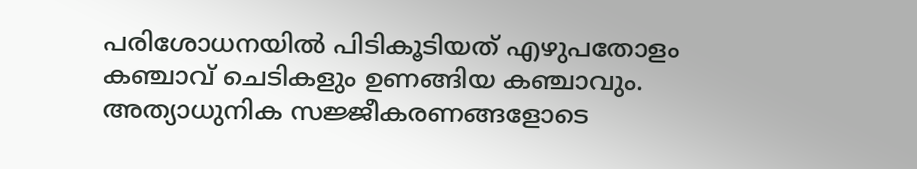പരിശോധനയിൽ പിടികൂടിയത് എഴുപതോളം കഞ്ചാവ് ചെടികളും ഉണങ്ങിയ കഞ്ചാവും. അത്യാധുനിക സജ്ജീകരണങ്ങളോടെ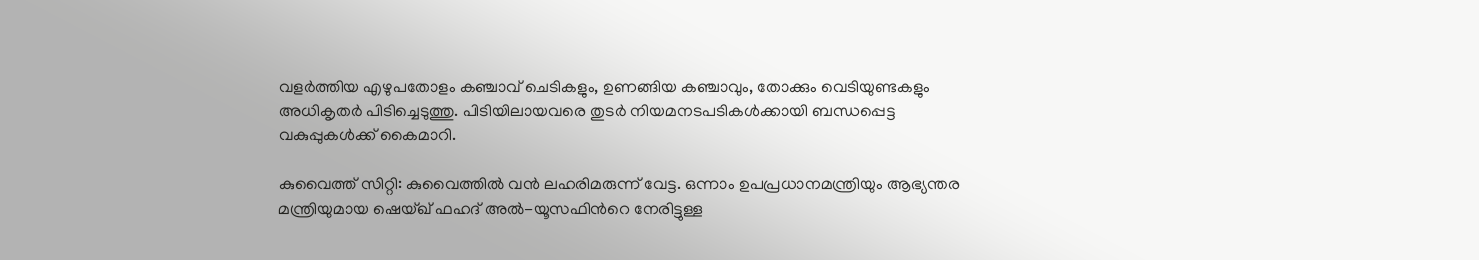വളർത്തിയ എഴുപതോളം കഞ്ചാവ് ചെടികളും, ഉണങ്ങിയ കഞ്ചാവും, തോക്കും വെടിയുണ്ടകളും അധികൃതർ പിടിച്ചെടുത്തു. പിടിയിലായവരെ തുടർ നിയമനടപടികൾക്കായി ബന്ധപ്പെട്ട വകുപ്പുകൾക്ക് കൈമാറി.

കുവൈത്ത് സിറ്റി: കുവൈത്തിൽ വൻ ലഹരിമരുന്ന് വേട്ട. ഒന്നാം ഉപപ്രധാനമന്ത്രിയും ആഭ്യന്തര മന്ത്രിയുമായ ഷെയ്ഖ് ഫഹദ് അൽ-യൂസഫിന്‍റെ നേരിട്ടുള്ള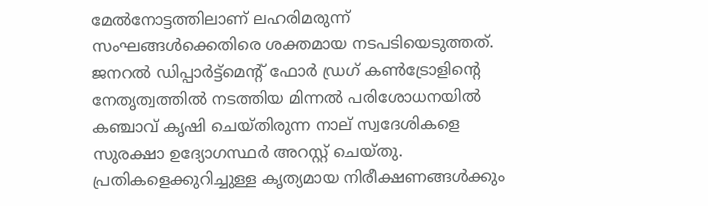മേൽനോട്ടത്തിലാണ് ലഹരിമരുന്ന് സംഘങ്ങൾക്കെതിരെ ശക്തമായ നടപടിയെടുത്തത്. ജനറൽ ഡിപ്പാർട്ട്മെന്‍റ് ഫോർ ഡ്രഗ് കൺട്രോളിന്റെ നേതൃത്വത്തിൽ നടത്തിയ മിന്നൽ പരിശോധനയിൽ കഞ്ചാവ് കൃഷി ചെയ്തിരുന്ന നാല് സ്വദേശികളെ സുരക്ഷാ ഉദ്യോഗസ്ഥർ അറസ്റ്റ് ചെയ്തു. പ്രതികളെക്കുറിച്ചുള്ള കൃത്യമായ നിരീക്ഷണങ്ങൾക്കും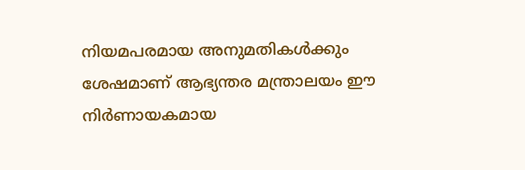നിയമപരമായ അനുമതികൾക്കും ശേഷമാണ് ആഭ്യന്തര മന്ത്രാലയം ഈ നിർണായകമായ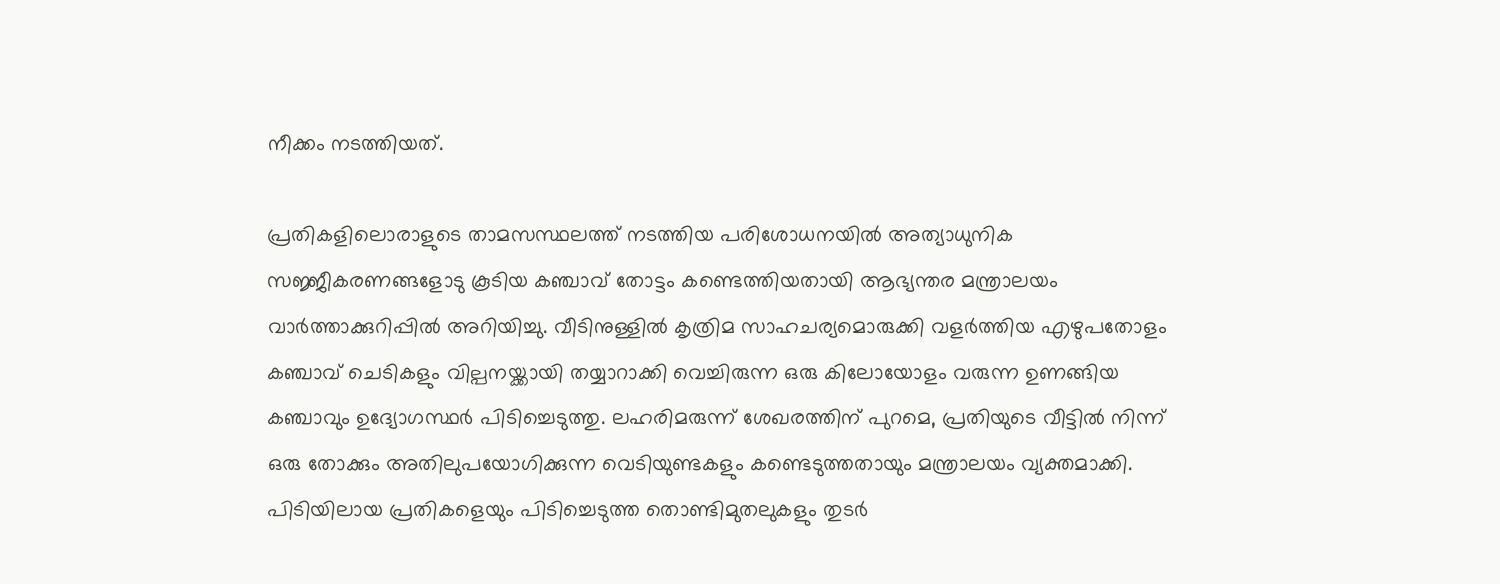നീക്കം നടത്തിയത്.

പ്രതികളിലൊരാളുടെ താമസസ്ഥലത്ത് നടത്തിയ പരിശോധനയിൽ അത്യാധുനിക സജ്ജീകരണങ്ങളോടു കൂടിയ കഞ്ചാവ് തോട്ടം കണ്ടെത്തിയതായി ആഭ്യന്തര മന്ത്രാലയം വാർത്താക്കുറിപ്പിൽ അറിയിച്ചു. വീടിനുള്ളിൽ കൃത്രിമ സാഹചര്യമൊരുക്കി വളർത്തിയ എഴുപതോളം കഞ്ചാവ് ചെടികളും വില്പനയ്ക്കായി തയ്യാറാക്കി വെച്ചിരുന്ന ഒരു കിലോയോളം വരുന്ന ഉണങ്ങിയ കഞ്ചാവും ഉദ്യോഗസ്ഥർ പിടിച്ചെടുത്തു. ലഹരിമരുന്ന് ശേഖരത്തിന് പുറമെ, പ്രതിയുടെ വീട്ടിൽ നിന്ന് ഒരു തോക്കും അതിലുപയോഗിക്കുന്ന വെടിയുണ്ടകളും കണ്ടെടുത്തതായും മന്ത്രാലയം വ്യക്തമാക്കി. പിടിയിലായ പ്രതികളെയും പിടിച്ചെടുത്ത തൊണ്ടിമുതലുകളും തുടർ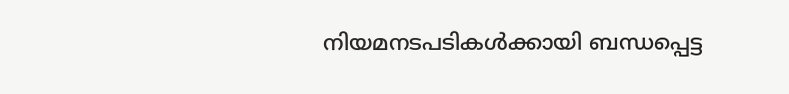നിയമനടപടികൾക്കായി ബന്ധപ്പെട്ട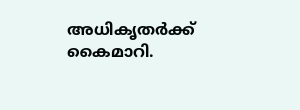അധികൃതർക്ക് കൈമാറി.